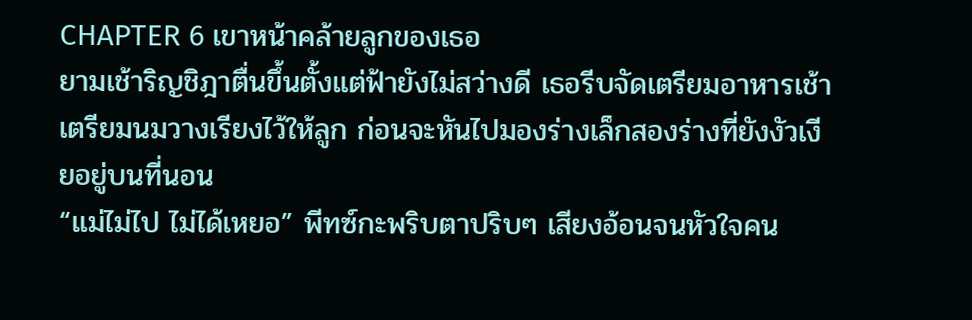CHAPTER 6 เขาหน้าคล้ายลูกของเธอ
ยามเช้าริญชิฎาตื่นขึ้นตั้งแต่ฟ้ายังไม่สว่างดี เธอรีบจัดเตรียมอาหารเช้าเตรียมนมวางเรียงไว้ให้ลูก ก่อนจะหันไปมองร่างเล็กสองร่างที่ยังงัวเงียอยู่บนที่นอน
“แม่ไม่ไป ไม่ได้เหยอ” พีทซ์กะพริบตาปริบๆ เสียงอ้อนจนหัวใจคน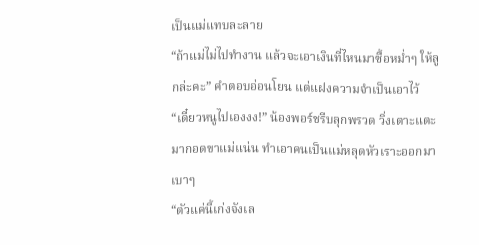เป็นแม่แทบละลาย
“ถ้าแม่ไม่ไปทำงาน แล้วจะเอาเงินที่ไหนมาซื้อหม่ำๆ ให้ลูกล่ะคะ” คำตอบอ่อนโยน แต่แฝงความจำเป็นเอาไว้
“เดี๋ยวหนูไปเองงง!” น้องพอร์ชรีบลุกพรวด วิ่งเตาะแตะมากอดขาแม่แน่น ทำเอาคนเป็นแม่หลุดหัวเราะออกมาเบาๆ
“ตัวแค่นี้เก่งจังเล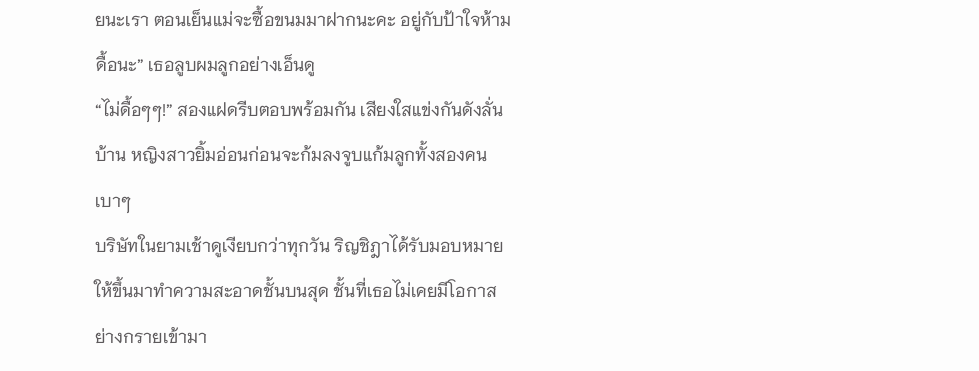ยนะเรา ตอนเย็นแม่จะซื้อขนมมาฝากนะคะ อยู่กับป้าใจห้ามดื้อนะ” เธอลูบผมลูกอย่างเอ็นดู
“ไม่ดื้อๆๆ!” สองแฝดรีบตอบพร้อมกัน เสียงใสแข่งกันดังลั่นบ้าน หญิงสาวยิ้มอ่อนก่อนจะก้มลงจูบแก้มลูกทั้งสองคนเบาๆ
บริษัทในยามเช้าดูเงียบกว่าทุกวัน ริญชิฎาได้รับมอบหมายให้ขึ้นมาทำความสะอาดชั้นบนสุด ชั้นที่เธอไม่เคยมีโอกาสย่างกรายเข้ามา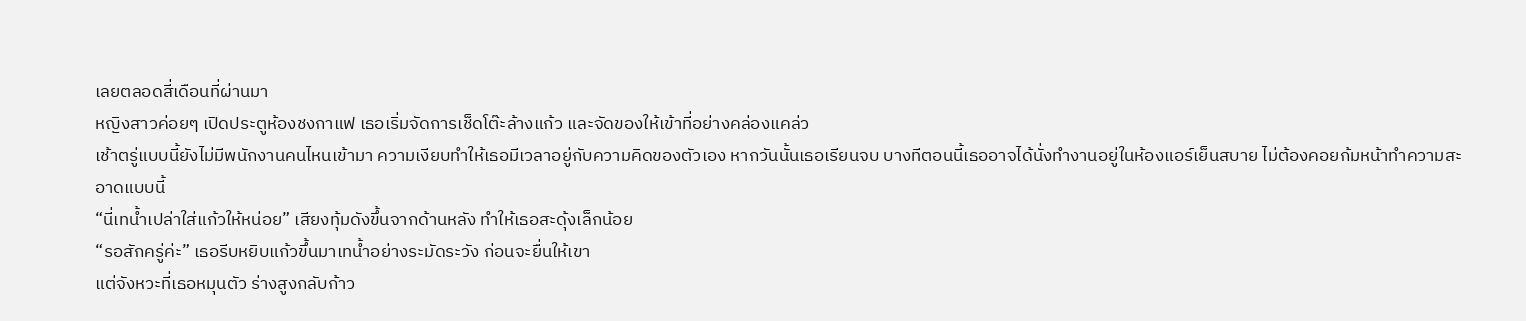เลยตลอดสี่เดือนที่ผ่านมา
หญิงสาวค่อยๆ เปิดประตูห้องชงกาแฟ เธอเริ่มจัดการเช็ดโต๊ะล้างแก้ว และจัดของให้เข้าที่อย่างคล่องแคล่ว
เช้าตรู่แบบนี้ยังไม่มีพนักงานคนไหนเข้ามา ความเงียบทำให้เธอมีเวลาอยู่กับความคิดของตัวเอง หากวันนั้นเธอเรียนจบ บางทีตอนนี้เธออาจได้นั่งทำงานอยู่ในห้องแอร์เย็นสบาย ไม่ต้องคอยก้มหน้าทำความสะอาดแบบนี้
“นี่เทน้ำเปล่าใส่แก้วให้หน่อย” เสียงทุ้มดังขึ้นจากด้านหลัง ทำให้เธอสะดุ้งเล็กน้อย
“รอสักครู่ค่ะ” เธอรีบหยิบแก้วขึ้นมาเทน้ำอย่างระมัดระวัง ก่อนจะยื่นให้เขา
แต่จังหวะที่เธอหมุนตัว ร่างสูงกลับก้าว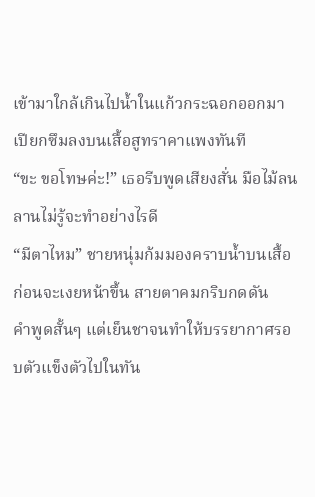เข้ามาใกล้เกินไปน้ำในแก้วกระฉอกออกมา เปียกซึมลงบนเสื้อสูทราคาแพงทันที
“ขะ ขอโทษค่ะ!” เธอรีบพูดเสียงสั่น มือไม้ลนลานไม่รู้จะทำอย่างไรดี
“มีตาไหม” ชายหนุ่มก้มมองคราบน้ำบนเสื้อ ก่อนจะเงยหน้าขึ้น สายตาคมกริบกดดัน
คำพูดสั้นๆ แต่เย็นชาจนทำให้บรรยากาศรอบตัวแข็งตัวไปในทัน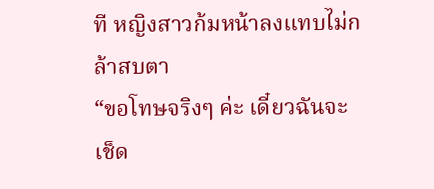ที หญิงสาวก้มหน้าลงแทบไม่กล้าสบตา
“ขอโทษจริงๆ ค่ะ เดี๋ยวฉันจะเช็ด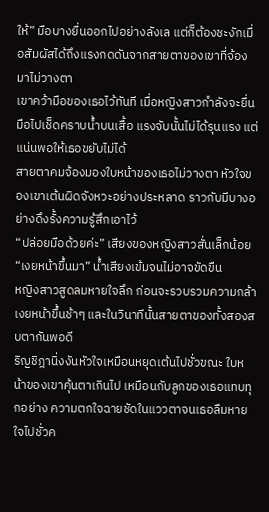ให้” มือบางยื่นออกไปอย่างลังเล แต่ก็ต้องชะงักเมื่อสัมผัสได้ถึงแรงกดดันจากสายตาของเขาที่จ้องมาไม่วางตา
เขาคว้ามือของเธอไว้ทันที เมื่อหญิงสาวกำลังจะยื่นมือไปเช็ดคราบน้ำบนเสื้อ แรงจับนั้นไม่ได้รุนแรง แต่แน่นพอให้เธอขยับไม่ได้
สายตาคมจ้องมองใบหน้าของเธอไม่วางตา หัวใจของเขาเต้นผิดจังหวะอย่างประหลาด ราวกับมีบางอย่างดึงรั้งความรู้สึกเอาไว้
“ปล่อยมือด้วยค่ะ” เสียงของหญิงสาวสั่นเล็กน้อย
“เงยหน้าขึ้นมา” น้ำเสียงเข้มจนไม่อาจขัดขืน
หญิงสาวสูดลมหายใจลึก ก่อนจะรวบรวมความกล้า เงยหน้าขึ้นช้าๆ และในวินาทีนั้นสายตาของทั้งสองสบตากันพอดี
ริญชิฎานิ่งงันหัวใจเหมือนหยุดเต้นไปชั่วขณะ ใบหน้าของเขาคุ้นตาเกินไป เหมือนกับลูกของเธอแทบทุกอย่าง ความตกใจฉายชัดในแววตาจนเธอลืมหายใจไปชั่วค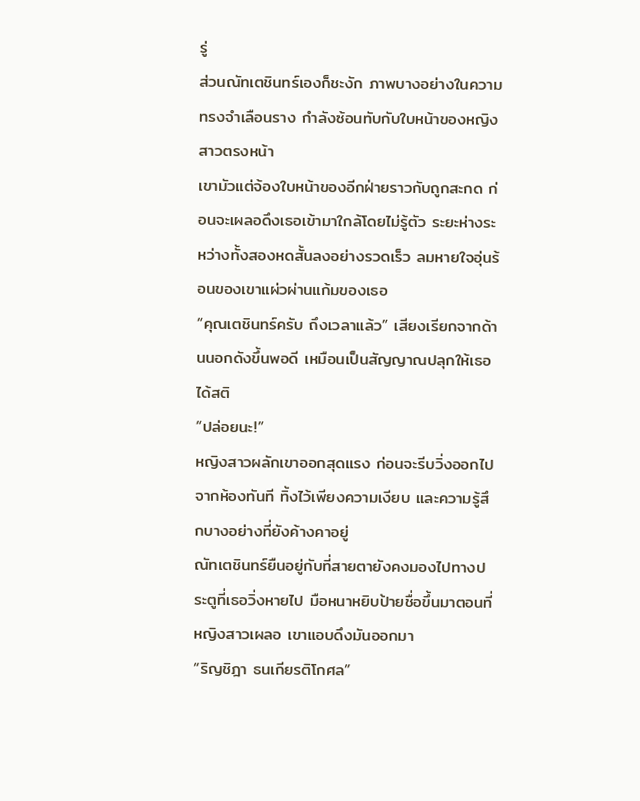รู่
ส่วนณัทเตชินทร์เองก็ชะงัก ภาพบางอย่างในความทรงจำเลือนราง กำลังซ้อนทับกับใบหน้าของหญิงสาวตรงหน้า
เขามัวแต่จ้องใบหน้าของอีกฝ่ายราวกับถูกสะกด ก่อนจะเผลอดึงเธอเข้ามาใกล้โดยไม่รู้ตัว ระยะห่างระหว่างทั้งสองหดสั้นลงอย่างรวดเร็ว ลมหายใจอุ่นร้อนของเขาแผ่วผ่านแก้มของเธอ
“คุณเตชินทร์ครับ ถึงเวลาแล้ว” เสียงเรียกจากด้านนอกดังขึ้นพอดี เหมือนเป็นสัญญาณปลุกให้เธอได้สติ
“ปล่อยนะ!”
หญิงสาวผลักเขาออกสุดแรง ก่อนจะรีบวิ่งออกไปจากห้องทันที ทิ้งไว้เพียงความเงียบ และความรู้สึกบางอย่างที่ยังค้างคาอยู่
ณัทเตชินทร์ยืนอยู่กับที่สายตายังคงมองไปทางประตูที่เธอวิ่งหายไป มือหนาหยิบป้ายชื่อขึ้นมาตอนที่หญิงสาวเผลอ เขาแอบดึงมันออกมา
“ริญชิฎา ธนเกียรติโกศล”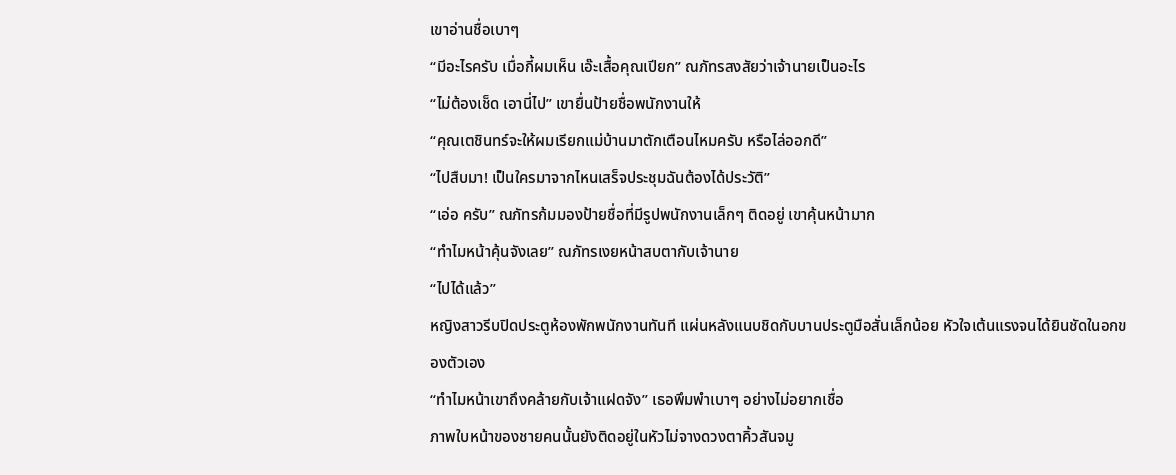เขาอ่านชื่อเบาๆ
“มีอะไรครับ เมื่อกี้ผมเห็น เอ๊ะเสื้อคุณเปียก” ณภัทรสงสัยว่าเจ้านายเป็นอะไร
“ไม่ต้องเช็ด เอานี่ไป” เขายื่นป้ายชื่อพนักงานให้
“คุณเตชินทร์จะให้ผมเรียกแม่บ้านมาตักเตือนไหมครับ หรือไล่ออกดี”
“ไปสืบมา! เป็นใครมาจากไหนเสร็จประชุมฉันต้องได้ประวัติ”
“เอ่อ ครับ” ณภัทรก้มมองป้ายชื่อที่มีรูปพนักงานเล็กๆ ติดอยู่ เขาคุ้นหน้ามาก
“ทำไมหน้าคุ้นจังเลย” ณภัทรเงยหน้าสบตากับเจ้านาย
“ไปได้แล้ว”
หญิงสาวรีบปิดประตูห้องพักพนักงานทันที แผ่นหลังแนบชิดกับบานประตูมือสั่นเล็กน้อย หัวใจเต้นแรงจนได้ยินชัดในอกของตัวเอง
“ทำไมหน้าเขาถึงคล้ายกับเจ้าแฝดจัง” เธอพึมพำเบาๆ อย่างไม่อยากเชื่อ
ภาพใบหน้าของชายคนนั้นยังติดอยู่ในหัวไม่จางดวงตาคิ้วสันจมู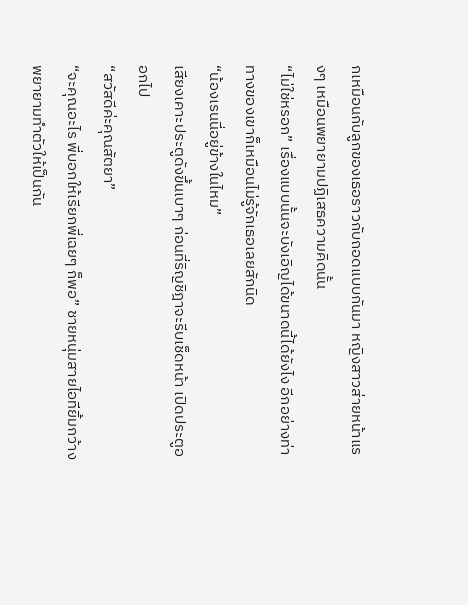กเหมือนกับลูกของเธอราวกับถอดแบบกันมา หญิงสาวส่ายหน้าแรงๆ เหมือนพยายามปฏิเสธความคิดนั้น
“ไม่ใช่หรอก” เรื่องแบบนั้นจะบังเอิญได้ขนาดนี้ได้ยังไง อีกอย่างท่าทางของเขาก็เหมือนไม่รู้จักเธอเลยสักนิด
“น้องเรนนี่อยู่ข้างในไหม”
เสียงเคาะประตูดังขึ้นเบาๆ ก่อนที่ริญชิฎาจะรีบเช็ดหน้า เปิดประตูออกไป
“สวัสดีค่ะคุณสัตยา”
“จะคุณอะไร พี่บอกให้เรียกพี่เฉยๆ ก็พอ” ชายหนุ่มสายไอทียิ้มกว้างพยายามทำตัวให้เป็นกัน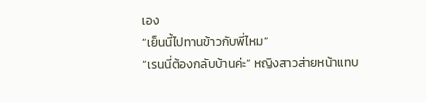เอง
“เย็นนี้ไปทานข้าวกับพี่ไหม”
“เรนนี่ต้องกลับบ้านค่ะ” หญิงสาวส่ายหน้าแทบ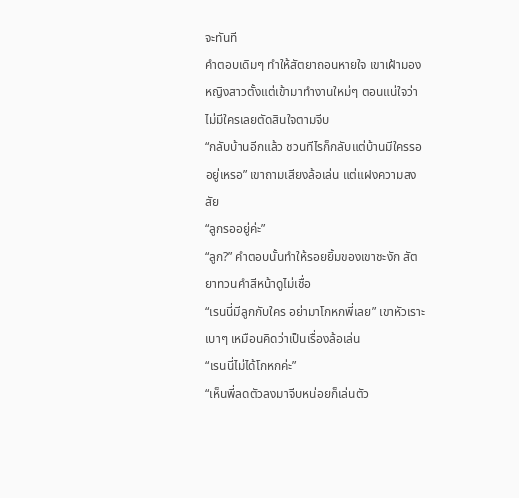จะทันที
คำตอบเดิมๆ ทำให้สัตยาถอนหายใจ เขาเฝ้ามองหญิงสาวตั้งแต่เข้ามาทำงานใหม่ๆ ตอนแน่ใจว่าไม่มีใครเลยตัดสินใจตามจีบ
“กลับบ้านอีกแล้ว ชวนทีไรก็กลับแต่บ้านมีใครรออยู่เหรอ” เขาถามเสียงล้อเล่น แต่แฝงความสงสัย
“ลูกรออยู่ค่ะ”
“ลูก?” คำตอบนั้นทำให้รอยยิ้มของเขาชะงัก สัตยาทวนคำสีหน้าดูไม่เชื่อ
“เรนนี่มีลูกกับใคร อย่ามาโกหกพี่เลย” เขาหัวเราะเบาๆ เหมือนคิดว่าเป็นเรื่องล้อเล่น
“เรนนี่ไม่ได้โกหกค่ะ”
“เห็นพี่ลดตัวลงมาจีบหน่อยก็เล่นตัว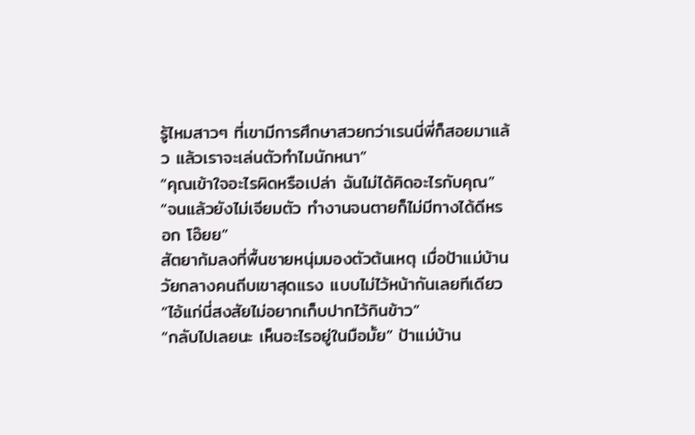รู้ไหมสาวๆ ที่เขามีการศึกษาสวยกว่าเรนนี่พี่ก็สอยมาแล้ว แล้วเราจะเล่นตัวทำไมนักหนา”
“คุณเข้าใจอะไรผิดหรือเปล่า ฉันไม่ได้คิดอะไรกับคุณ”
“จนแล้วยังไม่เจียมตัว ทำงานจนตายก็ไม่มีทางได้ดีหรอก โอ๊ยย”
สัตยาก้มลงที่พื้นชายหนุ่มมองตัวต้นเหตุ เมื่อป้าแม่บ้านวัยกลางคนถีบเขาสุดแรง แบบไม่ไว้หน้ากันเลยทีเดียว
“ไอ้แก่นี่สงสัยไม่อยากเก็บปากไว้กินข้าว”
“กลับไปเลยนะ เห็นอะไรอยู่ในมือมั้ย” ป้าแม่บ้าน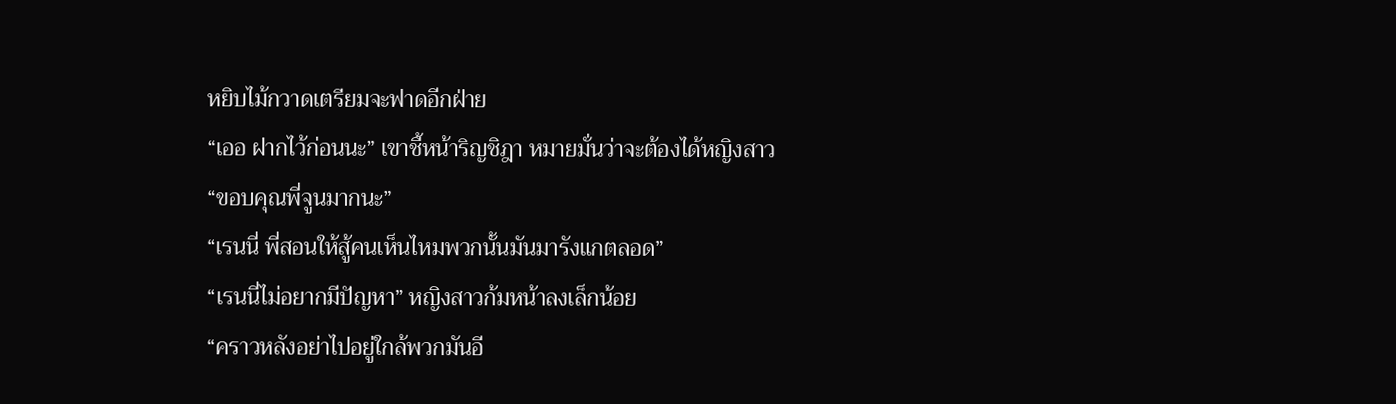หยิบไม้กวาดเตรียมจะฟาดอีกฝ่าย
“เออ ฝากไว้ก่อนนะ” เขาชี้หน้าริญชิฎา หมายมั่นว่าจะต้องได้หญิงสาว
“ขอบคุณพี่จูนมากนะ”
“เรนนี่ พี่สอนให้สู้คนเห็นไหมพวกนั้นมันมารังแกตลอด”
“เรนนี่ไม่อยากมีปัญหา” หญิงสาวก้มหน้าลงเล็กน้อย
“คราวหลังอย่าไปอยู่ใกล้พวกมันอี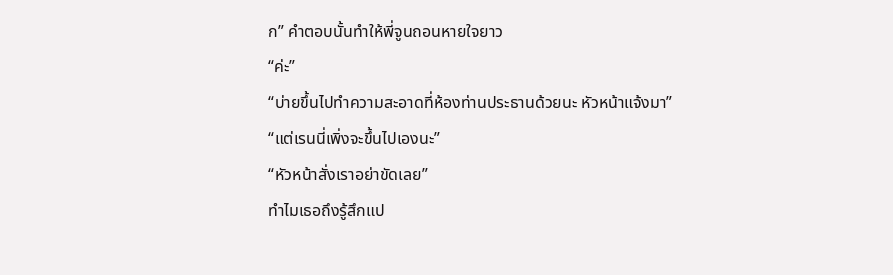ก” คำตอบนั้นทำให้พี่จูนถอนหายใจยาว
“ค่ะ”
“บ่ายขึ้นไปทำความสะอาดที่ห้องท่านประธานด้วยนะ หัวหน้าแจ้งมา”
“แต่เรนนี่เพิ่งจะขึ้นไปเองนะ”
“หัวหน้าสั่งเราอย่าขัดเลย”
ทำไมเธอถึงรู้สึกแป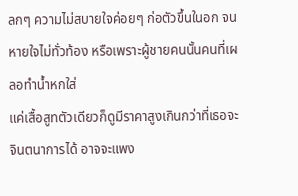ลกๆ ความไม่สบายใจค่อยๆ ก่อตัวขึ้นในอก จนหายใจไม่ทั่วท้อง หรือเพราะผู้ชายคนนั้นคนที่เผลอทำน้ำหกใส่
แค่เสื้อสูทตัวเดียวก็ดูมีราคาสูงเกินกว่าที่เธอจะจินตนาการได้ อาจจะแพง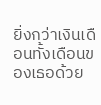ยิ่งกว่าเงินเดือนทั้งเดือนของเธอด้วย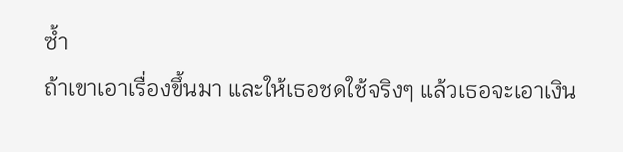ซ้ำ
ถ้าเขาเอาเรื่องขึ้นมา และให้เธอชดใช้จริงๆ แล้วเธอจะเอาเงิน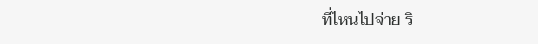ที่ไหนไปจ่าย ริ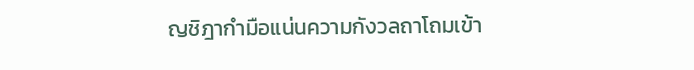ญชิฎากำมือแน่นความกังวลถาโถมเข้า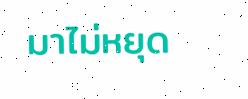มาไม่หยุด